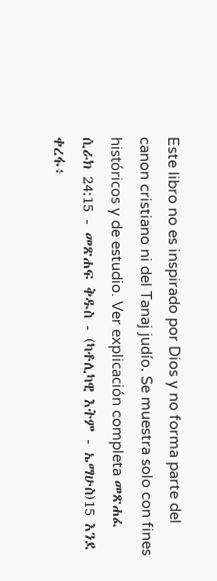Este libro no es inspirado por Dios y no forma parte del canon cristiano ni del Tanaj judío. Se muestra solo con fines históricos y de estudio. Ver explicación completa መጽሐፈ ሲራክ 24:15 - መጽሐፍ ቅዱስ - (ካቶሊካዊ እትም - ኤማሁስ)15 እንደ ቀረፋ፥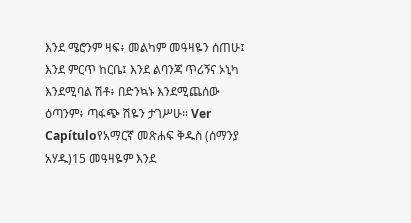እንደ ሜሮንም ዛፍ፥ መልካም መዓዛዬን ሰጠሁ፤ እንደ ምርጥ ከርቤ፤ እንደ ልባንጃ ጥሪኝና ኦኒካ እንደሚባል ሽቶ፥ በድንኳኑ እንደሚጨሰው ዕጣንም፥ ጣፋጭ ሽዬን ታገሥሁ። Ver Capítuloየአማርኛ መጽሐፍ ቅዱስ (ሰማንያ አሃዱ)15 መዓዛዬም እንደ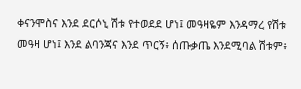ቀናንሞስና እንደ ደርሶኒ ሽቱ የተወደደ ሆነ፤ መዓዛዬም እንዳማረ የሽቱ መዓዛ ሆነ፤ እንደ ልባንጃና እንደ ጥርኝ፥ ሰጡቃጤ እንደሚባል ሽቱም፥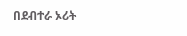በደብተራ ኦሪት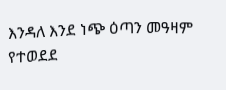እንዳለ እንደ ነጭ ዕጣን መዓዛም የተወደደ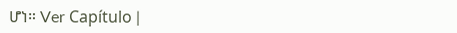ሆነ። Ver Capítulo |